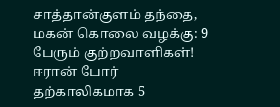சாத்தான்குளம் தந்தை, மகன் கொலை வழக்கு: 9 பேரும் குற்றவாளிகள்! ஈரான் போர் தற்காலிகமாக 5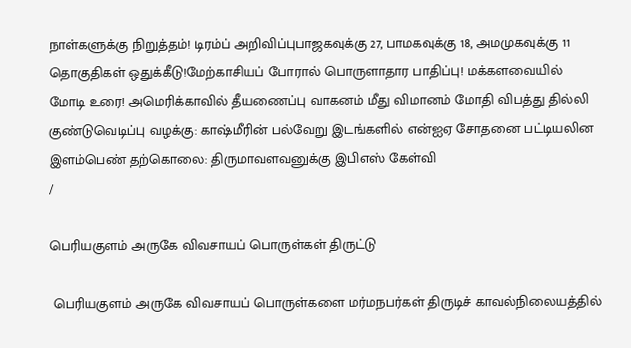நாள்களுக்கு நிறுத்தம்! டிரம்ப் அறிவிப்புபாஜகவுக்கு 27, பாமகவுக்கு 18, அமமுகவுக்கு 11 தொகுதிகள் ஒதுக்கீடு!மேற்காசியப் போரால் பொருளாதார பாதிப்பு! மக்களவையில் மோடி உரை! அமெரிக்காவில் தீயணைப்பு வாகனம் மீது விமானம் மோதி விபத்து தில்லி குண்டுவெடிப்பு வழக்கு: காஷ்மீரின் பல்வேறு இடங்களில் என்ஐஏ சோதனை பட்டியலின இளம்பெண் தற்கொலை: திருமாவளவனுக்கு இபிஎஸ் கேள்வி
/

பெரியகுளம் அருகே விவசாயப் பொருள்கள் திருட்டு

 பெரியகுளம் அருகே விவசாயப் பொருள்களை மர்மநபர்கள் திருடிச் காவல்நிலையத்தில்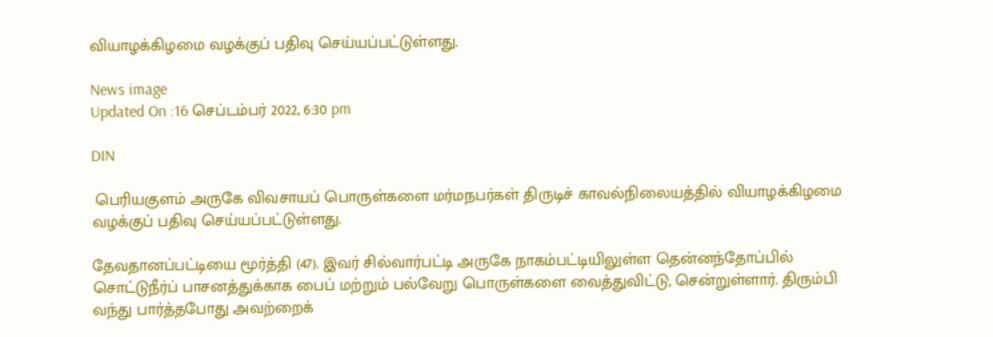வியாழக்கிழமை வழக்குப் பதிவு செய்யப்பட்டுள்ளது.

News image
Updated On :16 செப்டம்பர் 2022, 6:30 pm

DIN

 பெரியகுளம் அருகே விவசாயப் பொருள்களை மர்மநபர்கள் திருடிச் காவல்நிலையத்தில் வியாழக்கிழமை வழக்குப் பதிவு செய்யப்பட்டுள்ளது.

தேவதானப்பட்டியை மூர்த்தி (47). இவர் சில்வார்பட்டி அருகே நாகம்பட்டியிலுள்ள தென்னந்தோப்பில் சொட்டுநீர்ப் பாசனத்துக்காக பைப் மற்றும் பல்வேறு பொருள்களை வைத்துவிட்டு, சென்றுள்ளார். திரும்பி வந்து பார்த்தபோது அவற்றைக்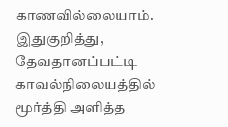காணவில்லையாம். இதுகுறித்து, தேவதானப்பட்டி காவல்நிலையத்தில் மூர்த்தி அளித்த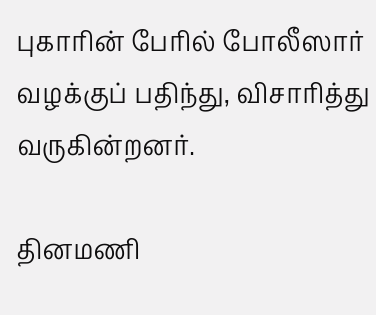புகாரின் பேரில் போலீஸார் வழக்குப் பதிந்து, விசாரித்து வருகின்றனர்.

தினமணி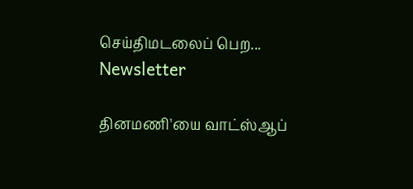செய்திமடலைப் பெற... Newsletter

தினமணி'யை வாட்ஸ்ஆப்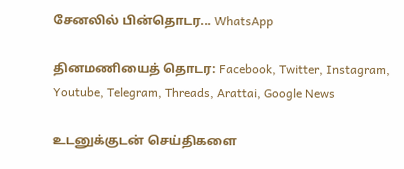சேனலில் பின்தொடர... WhatsApp

தினமணியைத் தொடர: Facebook, Twitter, Instagram, Youtube, Telegram, Threads, Arattai, Google News

உடனுக்குடன் செய்திகளை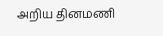அறிய தினமணி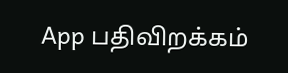App பதிவிறக்கம்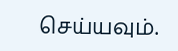செய்யவும்.